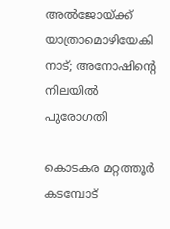അൽജോയ്‌ക്ക് യാത്രാമൊഴിയേകി നാട്; അനോഷിന്റെ നിലയിൽ പുരോഗതി

കൊടകര മറ്റത്തൂർ കടമ്പോട്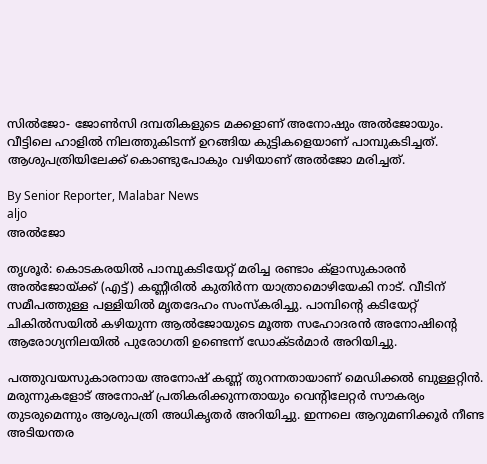സിൽജോ- ജോൺസി ദമ്പതികളുടെ മക്കളാണ് അനോഷും അൽജോയും. വീട്ടിലെ ഹാളിൽ നിലത്തുകിടന്ന് ഉറങ്ങിയ കുട്ടികളെയാണ് പാമ്പുകടിച്ചത്. ആശുപത്രിയിലേക്ക് കൊണ്ടുപോകും വഴിയാണ് അൽജോ മരിച്ചത്.

By Senior Reporter, Malabar News
aljo
അൽജോ

തൃശൂർ: കൊടകരയിൽ പാമ്പുകടിയേറ്റ് മരിച്ച രണ്ടാം ക്ളാസുകാരൻ അൽജോയ്‌ക്ക് (എട്ട്) കണ്ണീരിൽ കുതിർന്ന യാത്രാമൊഴിയേകി നാട്. വീടിന് സമീപത്തുള്ള പള്ളിയിൽ മൃതദേഹം സംസ്‌കരിച്ചു. പാമ്പിന്റെ കടിയേറ്റ് ചികിൽസയിൽ കഴിയുന്ന ആൽജോയുടെ മൂത്ത സഹോദരൻ അനോഷിന്റെ ആരോഗ്യനിലയിൽ പുരോഗതി ഉണ്ടെന്ന് ഡോക്‌ടർമാർ അറിയിച്ചു.

പത്തുവയസുകാരനായ അനോഷ് കണ്ണ് തുറന്നതായാണ് മെഡിക്കൽ ബുള്ളറ്റിൻ. മരുന്നുകളോട് അനോഷ് പ്രതികരിക്കുന്നതായും വെന്റിലേറ്റർ സൗകര്യം തുടരുമെന്നും ആശുപത്രി അധികൃതർ അറിയിച്ചു. ഇന്നലെ ആറുമണിക്കൂർ നീണ്ട അടിയന്തര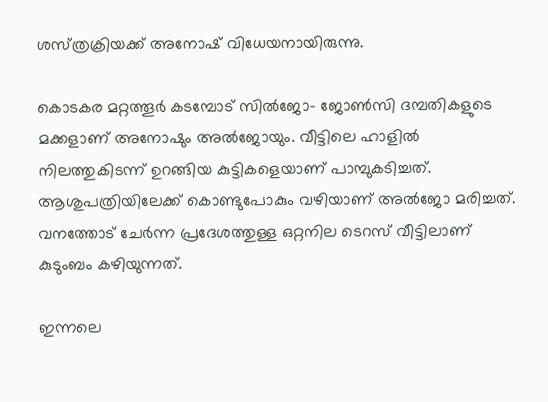ശസ്‌ത്രക്രിയക്ക്‌ അനോഷ് വിധേയനായിരുന്നു.

കൊടകര മറ്റത്തൂർ കടമ്പോട് സിൽജോ- ജോൺസി ദമ്പതികളുടെ മക്കളാണ് അനോഷും അൽജോയും. വീട്ടിലെ ഹാളിൽ നിലത്തുകിടന്ന് ഉറങ്ങിയ കുട്ടികളെയാണ് പാമ്പുകടിച്ചത്. ആശുപത്രിയിലേക്ക് കൊണ്ടുപോകും വഴിയാണ് അൽജോ മരിച്ചത്. വനത്തോട് ചേർന്ന പ്രദേശത്തുള്ള ഒറ്റനില ടെറസ് വീട്ടിലാണ് കുടുംബം കഴിയുന്നത്.

ഇന്നലെ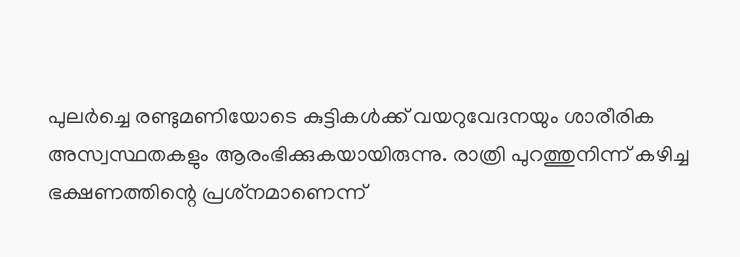പുലർച്ചെ രണ്ടുമണിയോടെ കുട്ടികൾക്ക് വയറുവേദനയും ശാരീരിക അസ്വസ്ഥതകളും ആരംഭിക്കുകയായിരുന്നു. രാത്രി പുറത്തുനിന്ന് കഴിച്ച ഭക്ഷണത്തിന്റെ പ്രശ്‌നമാണെന്ന്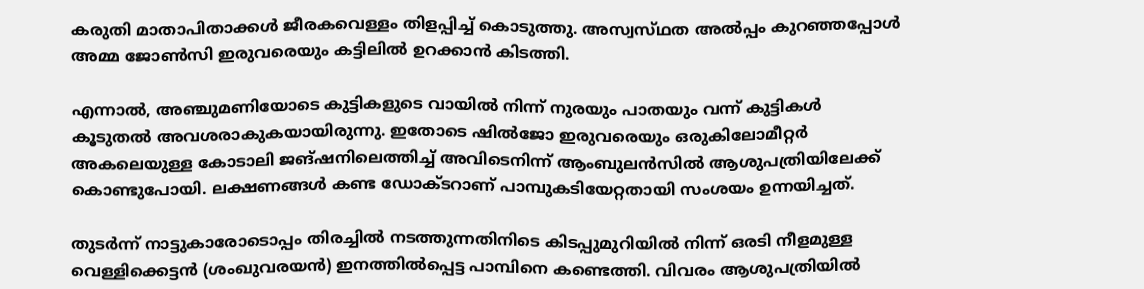കരുതി മാതാപിതാക്കൾ ജീരകവെള്ളം തിളപ്പിച്ച് കൊടുത്തു. അസ്വസ്‌ഥത അൽപ്പം കുറഞ്ഞപ്പോൾ അമ്മ ജോൺസി ഇരുവരെയും കട്ടിലിൽ ഉറക്കാൻ കിടത്തി.

എന്നാൽ, അഞ്ചുമണിയോടെ കുട്ടികളുടെ വായിൽ നിന്ന് നുരയും പാതയും വന്ന് കുട്ടികൾ കൂടുതൽ അവശരാകുകയായിരുന്നു. ഇതോടെ ഷിൽജോ ഇരുവരെയും ഒരുകിലോമീറ്റർ അകലെയുള്ള കോടാലി ജങ്ഷനിലെത്തിച്ച് അവിടെനിന്ന് ആംബുലൻസിൽ ആശുപത്രിയിലേക്ക് കൊണ്ടുപോയി. ലക്ഷണങ്ങൾ കണ്ട ഡോക്‌ടറാണ് പാമ്പുകടിയേറ്റതായി സംശയം ഉന്നയിച്ചത്.

തുടർന്ന് നാട്ടുകാരോടൊപ്പം തിരച്ചിൽ നടത്തുന്നതിനിടെ കിടപ്പുമുറിയിൽ നിന്ന് ഒരടി നീളമുള്ള വെള്ളിക്കെട്ടൻ (ശംഖുവരയൻ) ഇനത്തിൽപ്പെട്ട പാമ്പിനെ കണ്ടെത്തി. വിവരം ആശുപത്രിയിൽ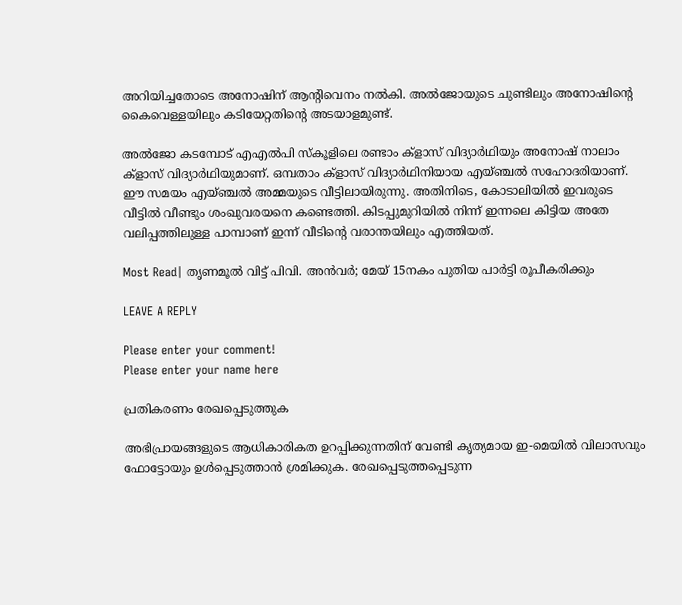അറിയിച്ചതോടെ അനോഷിന് ആന്റിവെനം നൽകി. അൽജോയുടെ ചുണ്ടിലും അനോഷിന്റെ കൈവെള്ളയിലും കടിയേറ്റതിന്റെ അടയാളമുണ്ട്.

അൽജോ കടമ്പോട് എഎൽപി സ്‌കൂളിലെ രണ്ടാം ക്‌ളാസ്‌ വിദ്യാർഥിയും അനോഷ് നാലാം ക്ളാസ് വിദ്യാർഥിയുമാണ്. ഒമ്പതാം ക്ളാസ് വിദ്യാർഥിനിയായ എയ്ഞ്ചൽ സഹോദരിയാണ്. ഈ സമയം എയ്ഞ്ചൽ അമ്മയുടെ വീട്ടിലായിരുന്നു. അതിനിടെ, കോടാലിയിൽ ഇവരുടെ വീട്ടിൽ വീണ്ടും ശംഖുവരയനെ കണ്ടെത്തി. കിടപ്പുമുറിയിൽ നിന്ന് ഇന്നലെ കിട്ടിയ അതേ വലിപ്പത്തിലുള്ള പാമ്പാണ് ഇന്ന് വീടിന്റെ വരാന്തയിലും എത്തിയത്.

Most Read| തൃണമൂൽ വിട്ട് പിവി. അൻവർ; മേയ് 15നകം പുതിയ പാർട്ടി രൂപീകരിക്കും

LEAVE A REPLY

Please enter your comment!
Please enter your name here

പ്രതികരണം രേഖപ്പെടുത്തുക

അഭിപ്രായങ്ങളുടെ ആധികാരികത ഉറപ്പിക്കുന്നതിന് വേണ്ടി കൃത്യമായ ഇ-മെയിൽ വിലാസവും ഫോട്ടോയും ഉൾപ്പെടുത്താൻ ശ്രമിക്കുക. രേഖപ്പെടുത്തപ്പെടുന്ന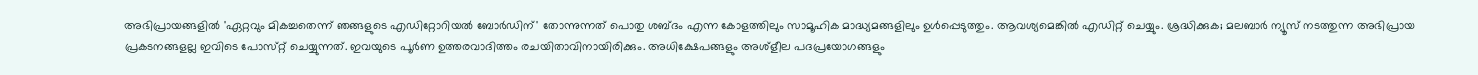അഭിപ്രായങ്ങളിൽ 'ഏറ്റവും മികച്ചതെന്ന് ഞങ്ങളുടെ എഡിറ്റോറിയൽ ബോർഡിന്' തോന്നുന്നത് പൊതു ശബ്‌ദം എന്ന കോളത്തിലും സാമൂഹിക മാദ്ധ്യമങ്ങളിലും ഉൾപ്പെടുത്തും. ആവശ്യമെങ്കിൽ എഡിറ്റ് ചെയ്യും. ശ്രദ്ധിക്കുക; മലബാർ ന്യൂസ് നടത്തുന്ന അഭിപ്രായ പ്രകടനങ്ങളല്ല ഇവിടെ പോസ്‌റ്റ് ചെയ്യുന്നത്. ഇവയുടെ പൂർണ ഉത്തരവാദിത്തം രചയിതാവിനായിരിക്കും. അധിക്ഷേപങ്ങളും അശ്‌ളീല പദപ്രയോഗങ്ങളും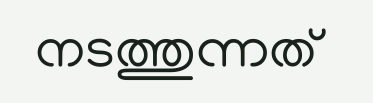നടത്തുന്നത്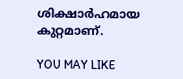ശിക്ഷാർഹമായ കുറ്റമാണ്.

YOU MAY LIKE